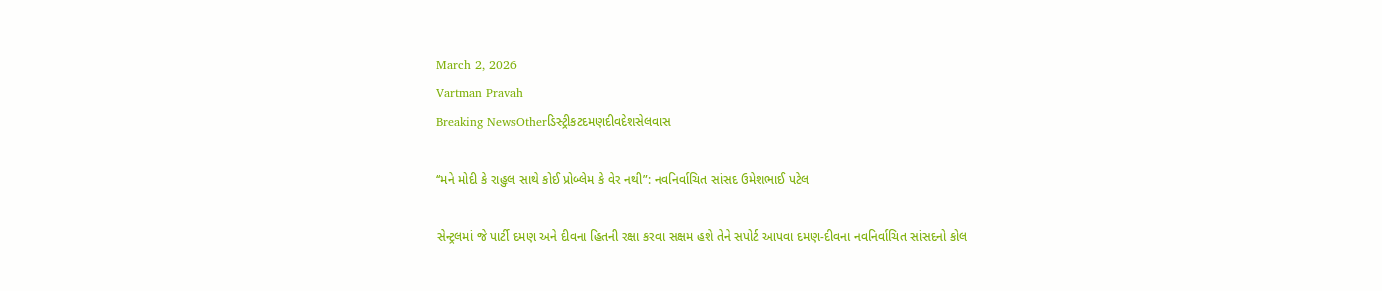March 2, 2026
Vartman Pravah
Breaking NewsOtherડિસ્ટ્રીકટદમણદીવદેશસેલવાસ

‘‘મને મોદી કે રાહુલ સાથે કોઈ પ્રોબ્‍લેમ કે વેર નથી”: નવનિર્વાચિત સાંસદ ઉમેશભાઈ પટેલ

સેન્‍ટ્રલમાં જે પાર્ટી દમણ અને દીવના હિતની રક્ષા કરવા સક્ષમ હશે તેને સપોર્ટ આપવા દમણ-દીવના નવનિર્વાચિત સાંસદનો કોલ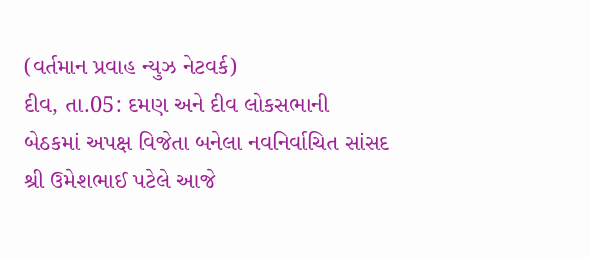(વર્તમાન પ્રવાહ ન્‍યુઝ નેટવર્ક)
દીવ, તા.05: દમણ અને દીવ લોકસભાની બેઠકમાં અપક્ષ વિજેતા બનેલા નવનિર્વાચિત સાંસદ શ્રી ઉમેશભાઈ પટેલે આજે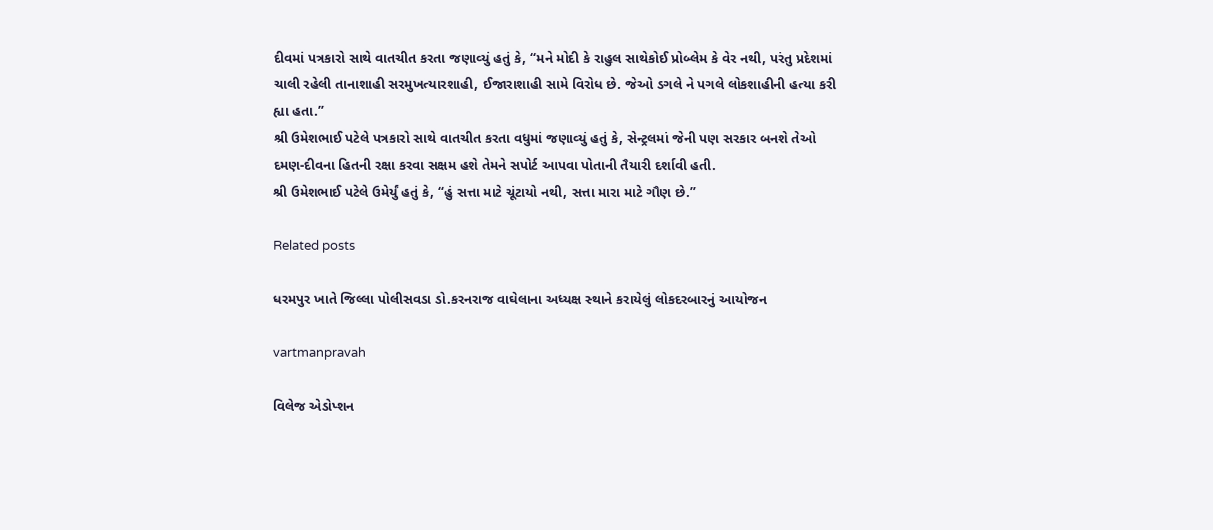દીવમાં પત્રકારો સાથે વાતચીત કરતા જણાવ્‍યું હતું કે, ‘‘મને મોદી કે રાહુલ સાથેકોઈ પ્રોબ્‍લેમ કે વેર નથી, પરંતુ પ્રદેશમાં ચાલી રહેલી તાનાશાહી સરમુખત્‍યારશાહી, ઈજારાશાહી સામે વિરોધ છે. જેઓ ડગલે ને પગલે લોકશાહીની હત્‍યા કરી હ્યા હતા.”
શ્રી ઉમેશભાઈ પટેલે પત્રકારો સાથે વાતચીત કરતા વધુમાં જણાવ્‍યું હતું કે, સેન્‍ટ્રલમાં જેની પણ સરકાર બનશે તેઓ દમણ-દીવના હિતની રક્ષા કરવા સક્ષમ હશે તેમને સપોર્ટ આપવા પોતાની તૈયારી દર્શાવી હતી.
શ્રી ઉમેશભાઈ પટેલે ઉમેર્યું હતું કે, ‘‘હું સત્તા માટે ચૂંટાયો નથી, સત્તા મારા માટે ગૌણ છે.”

Related posts

ધરમપુર ખાતે જિલ્લા પોલીસવડા ડો.કરનરાજ વાઘેલાના અધ્‍યક્ષ સ્‍થાને કરાયેલું લોકદરબારનું આયોજન

vartmanpravah

વિલેજ એડોપ્‍શન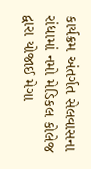કાર્યક્રમ અંતર્ગત સેલવાસના રાંધામાં નમો મેડિકલ કોલેજ દ્વારા યોજાઈ મેગા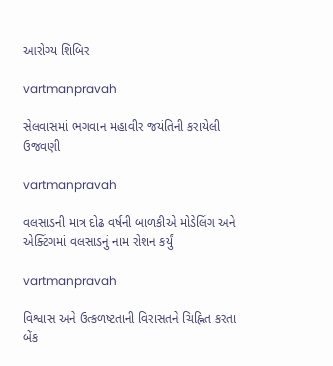આરોગ્‍ય શિબિર

vartmanpravah

સેલવાસમાં ભગવાન મહાવીર જયંતિની કરાયેલી ઉજવણી

vartmanpravah

વલસાડની માત્ર દોઢ વર્ષની બાળકીએ મોડેલિંગ અને એક્‍ટિંગમાં વલસાડનું નામ રોશન કર્યું

vartmanpravah

વિશ્વાસ અને ઉત્‍કળષ્ટતાની વિરાસતને ચિહ્નિત કરતા બેંક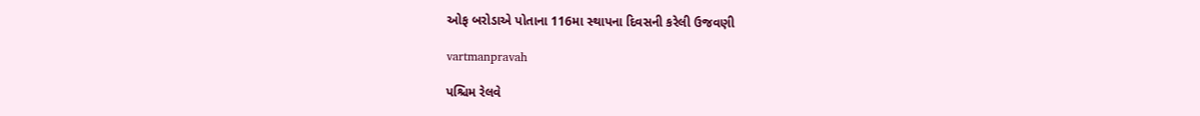ઓફ બરોડાએ પોતાના 116મા સ્‍થાપના દિવસની કરેલી ઉજવણી

vartmanpravah

પશ્ચિમ રેલવે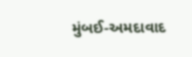મુંબઈ-અમદાવાદ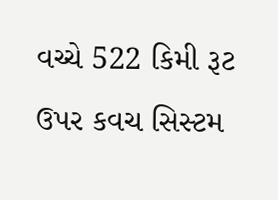વચ્‍ચે 522 કિમી રૂટ ઉપર કવચ સિસ્‍ટમ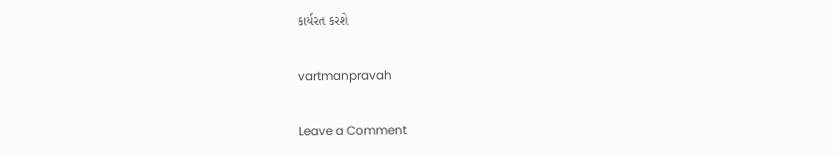કાર્યરત કરશે

vartmanpravah

Leave a Comment